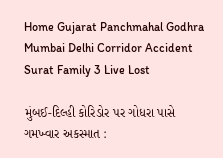Home Gujarat Panchmahal Godhra Mumbai Delhi Corridor Accident Surat Family 3 Live Lost

મુંબઈ-દિલ્હી કોરિડોર પર ગોધરા પાસે ગમખ્વાર અકસ્માત :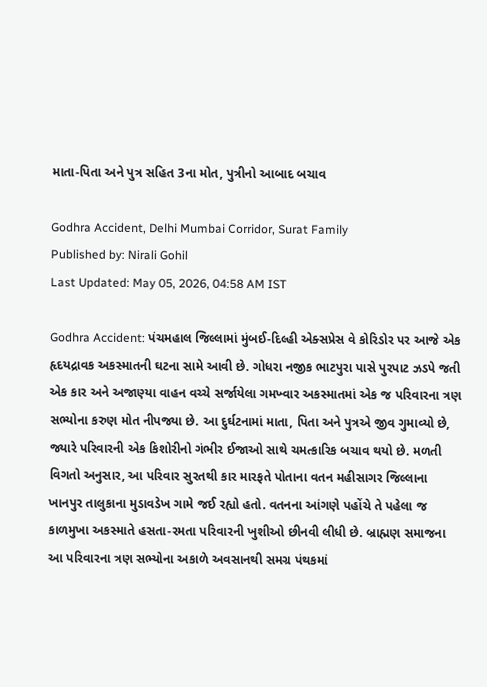માતા-પિતા અને પુત્ર સહિત 3ના મોત, પુત્રીનો આબાદ બચાવ

Godhra Accident, Delhi Mumbai Corridor, Surat Family
Published by: Nirali Gohil
Last Updated: May 05, 2026, 04:58 AM IST

Godhra Accident: પંચમહાલ જિલ્લામાં મુંબઈ-દિલ્હી એક્સપ્રેસ વે કોરિડોર પર આજે એક હૃદયદ્રાવક અકસ્માતની ઘટના સામે આવી છે. ગોધરા નજીક ભાટપુરા પાસે પુરપાટ ઝડપે જતી એક કાર અને અજાણ્યા વાહન વચ્ચે સર્જાયેલા ગમખ્વાર અકસ્માતમાં એક જ પરિવારના ત્રણ સભ્યોના કરુણ મોત નીપજ્યા છે. આ દુર્ઘટનામાં માતા, પિતા અને પુત્રએ જીવ ગુમાવ્યો છે, જ્યારે પરિવારની એક કિશોરીનો ગંભીર ઈજાઓ સાથે ચમત્કારિક બચાવ થયો છે. મળતી વિગતો અનુસાર, આ પરિવાર સુરતથી કાર મારફતે પોતાના વતન મહીસાગર જિલ્લાના ખાનપુર તાલુકાના મુડાવડેખ ગામે જઈ રહ્યો હતો. વતનના આંગણે પહોંચે તે પહેલા જ કાળમુખા અકસ્માતે હસતા-રમતા પરિવારની ખુશીઓ છીનવી લીધી છે. બ્રાહ્મણ સમાજના આ પરિવારના ત્રણ સભ્યોના અકાળે અવસાનથી સમગ્ર પંથકમાં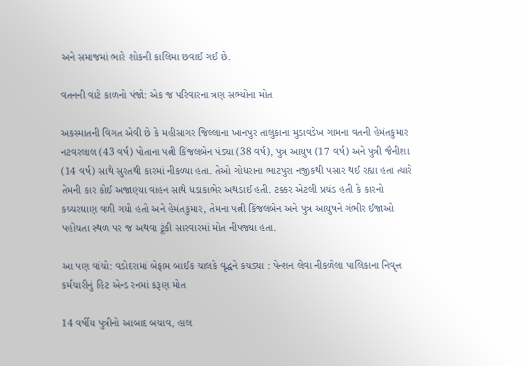અને સમાજમાં ભારે શોકની કાલિમા છવાઈ ગઈ છે.

વતનની વાટે કાળનો પંજો: એક જ પરિવારના ત્રણ સભ્યોના મોત

અકસ્માતની વિગત એવી છે કે મહીસાગર જિલ્લાના ખાનપુર તાલુકાના મુડાવડેખ ગામના વતની હેમંતકુમાર નટવરલાલ (43 વર્ષ) પોતાના પત્ની કિંજલબેન પંડ્યા (38 વર્ષ), પુત્ર આયુષ (17 વર્ષ) અને પુત્રી જૈનીશા (14 વર્ષ) સાથે સુરતથી કારમાં નીકળ્યા હતા. તેઓ ગોધરાના ભાટપુરા નજીકથી પસાર થઈ રહ્યા હતા ત્યારે તેમની કાર કોઈ અજાણ્યા વાહન સાથે ધડાકાભેર અથડાઈ હતી. ટક્કર એટલી પ્રચંડ હતી કે કારનો કચ્ચરઘાણ વળી ગયો હતો અને હેમંતકુમાર, તેમના પત્ની કિંજલબેન અને પુત્ર આયુષને ગંભીર ઈજાઓ પહોંચતા સ્થળ પર જ અથવા ટૂંકી સારવારમાં મોત નીપજ્યા હતા.

આ પણ વાંચો: વડોદરામાં બેફામ બાઈક ચાલકે વૃદ્ધને કચડ્યા : પેન્શન લેવા નીકળેલા પાલિકાના નિવૃત્ત કર્મચારીનું હિટ એન્ડ રનમાં કરૂણ મોત

14 વર્ષીય પુત્રીનો આબાદ બચાવ, હાલ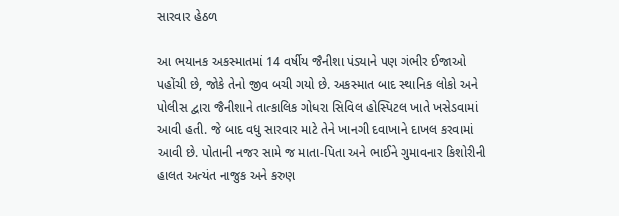સારવાર હેઠળ

આ ભયાનક અકસ્માતમાં 14 વર્ષીય જૈનીશા પંડ્યાને પણ ગંભીર ઈજાઓ પહોંચી છે, જોકે તેનો જીવ બચી ગયો છે. અકસ્માત બાદ સ્થાનિક લોકો અને પોલીસ દ્વારા જૈનીશાને તાત્કાલિક ગોધરા સિવિલ હોસ્પિટલ ખાતે ખસેડવામાં આવી હતી. જે બાદ વધુ સારવાર માટે તેને ખાનગી દવાખાને દાખલ કરવામાં આવી છે. પોતાની નજર સામે જ માતા-પિતા અને ભાઈને ગુમાવનાર કિશોરીની હાલત અત્યંત નાજુક અને કરુણ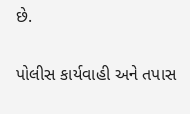છે.

પોલીસ કાર્યવાહી અને તપાસ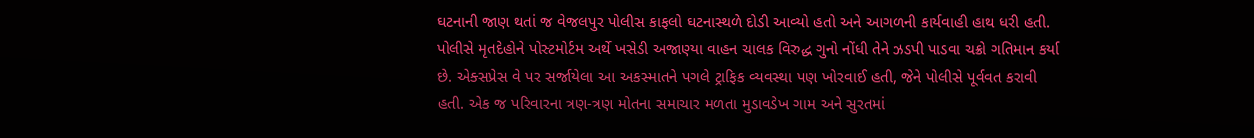ઘટનાની જાણ થતાં જ વેજલપુર પોલીસ કાફલો ઘટનાસ્થળે દોડી આવ્યો હતો અને આગળની કાર્યવાહી હાથ ધરી હતી. પોલીસે મૃતદેહોને પોસ્ટમોર્ટમ અર્થે ખસેડી અજાણ્યા વાહન ચાલક વિરુદ્ધ ગુનો નોંધી તેને ઝડપી પાડવા ચક્રો ગતિમાન કર્યા છે. એક્સપ્રેસ વે પર સર્જાયેલા આ અકસ્માતને પગલે ટ્રાફિક વ્યવસ્થા પણ ખોરવાઈ હતી, જેને પોલીસે પૂર્વવત કરાવી હતી. એક જ પરિવારના ત્રણ-ત્રણ મોતના સમાચાર મળતા મુડાવડેખ ગામ અને સુરતમાં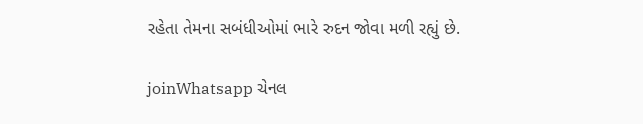રહેતા તેમના સબંધીઓમાં ભારે રુદન જોવા મળી રહ્યું છે.

joinWhatsapp ચેનલ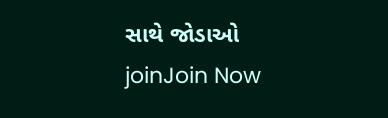સાથે જોડાઓ
joinJoin Now